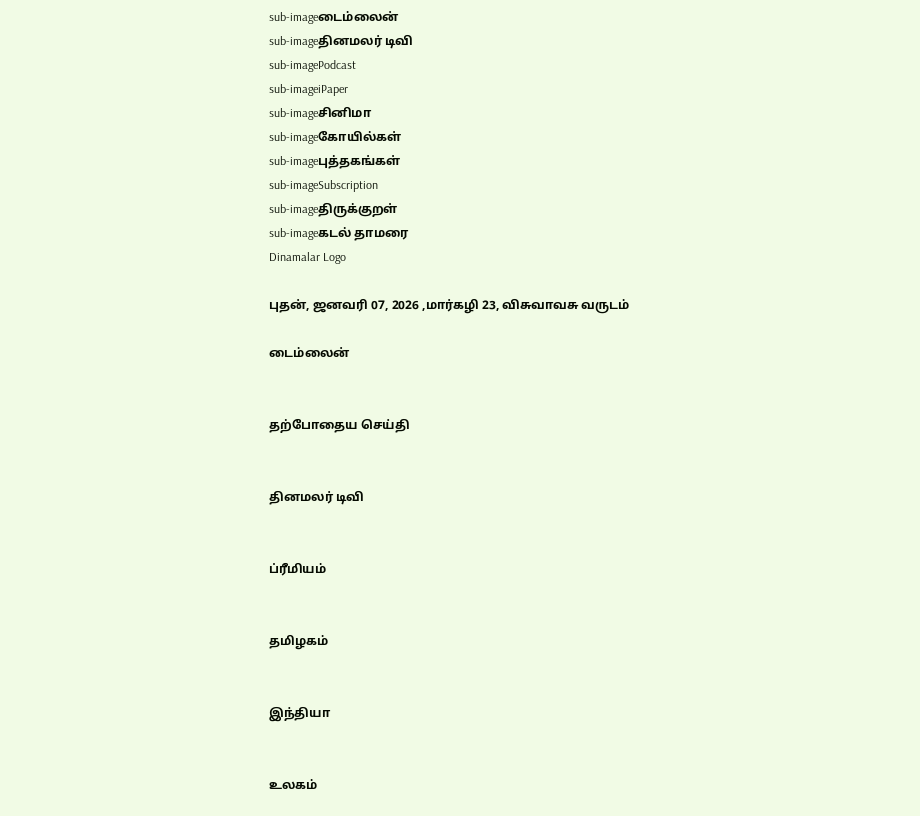sub-imageடைம்லைன்
sub-imageதினமலர் டிவி
sub-imagePodcast
sub-imageiPaper
sub-imageசினிமா
sub-imageகோயில்கள்
sub-imageபுத்தகங்கள்
sub-imageSubscription
sub-imageதிருக்குறள்
sub-imageகடல் தாமரை
Dinamalar Logo

புதன், ஜனவரி 07, 2026 ,மார்கழி 23, விசுவாவசு வருடம்

டைம்லைன்


தற்போதைய செய்தி


தினமலர் டிவி


ப்ரீமியம்


தமிழகம்


இந்தியா


உலகம்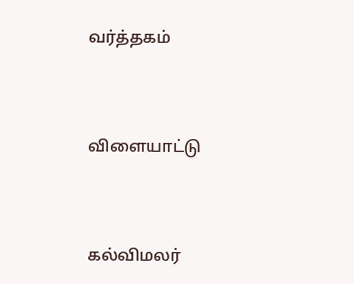வர்த்தகம்


விளையாட்டு


கல்விமலர்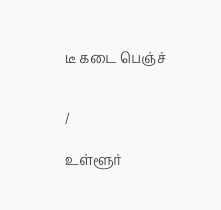டீ கடை பெஞ்ச்


/

உள்ளூர்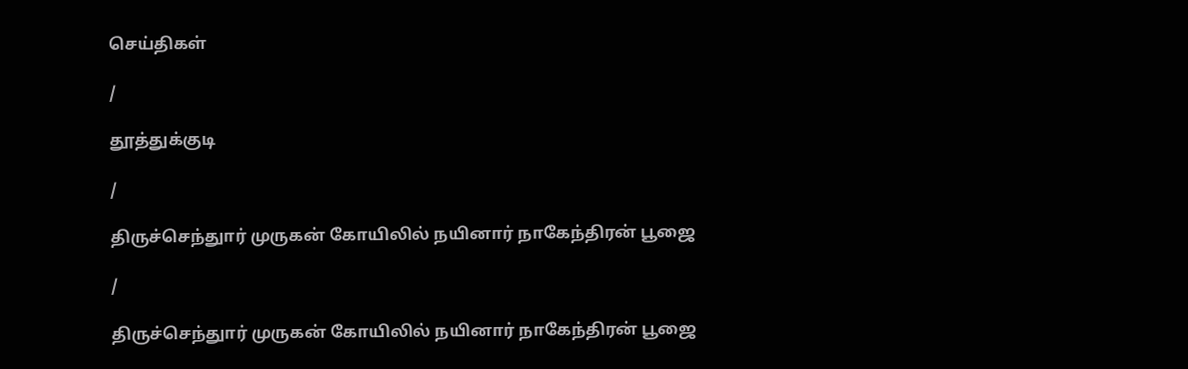செய்திகள்

/

தூத்துக்குடி

/

திருச்செந்துார் முருகன் கோயிலில் நயினார் நாகேந்திரன் பூஜை

/

திருச்செந்துார் முருகன் கோயிலில் நயினார் நாகேந்திரன் பூஜை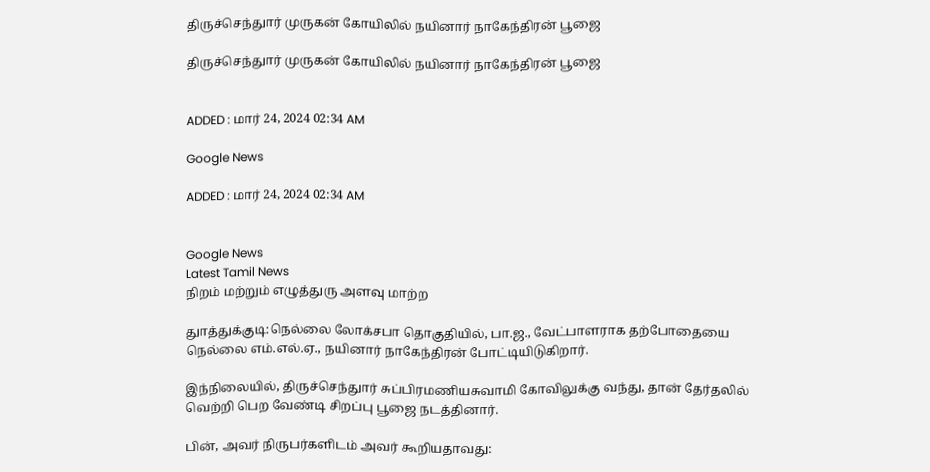திருச்செந்துார் முருகன் கோயிலில் நயினார் நாகேந்திரன் பூஜை

திருச்செந்துார் முருகன் கோயிலில் நயினார் நாகேந்திரன் பூஜை


ADDED : மார் 24, 2024 02:34 AM

Google News

ADDED : மார் 24, 2024 02:34 AM


Google News
Latest Tamil News
நிறம் மற்றும் எழுத்துரு அளவு மாற்ற

துாத்துக்குடி:நெல்லை லோக்சபா தொகுதியில், பா.ஜ., வேட்பாளராக தற்போதையை நெல்லை எம்.எல்.ஏ., நயினார் நாகேந்திரன் போட்டியிடுகிறார்.

இந்நிலையில், திருச்செந்துார் சுப்பிரமணியசுவாமி கோவிலுக்கு வந்து, தான் தேர்தலில் வெற்றி பெற வேண்டி சிறப்பு பூஜை நடத்தினார்.

பின், அவர் நிருபர்களிடம் அவர் கூறியதாவது: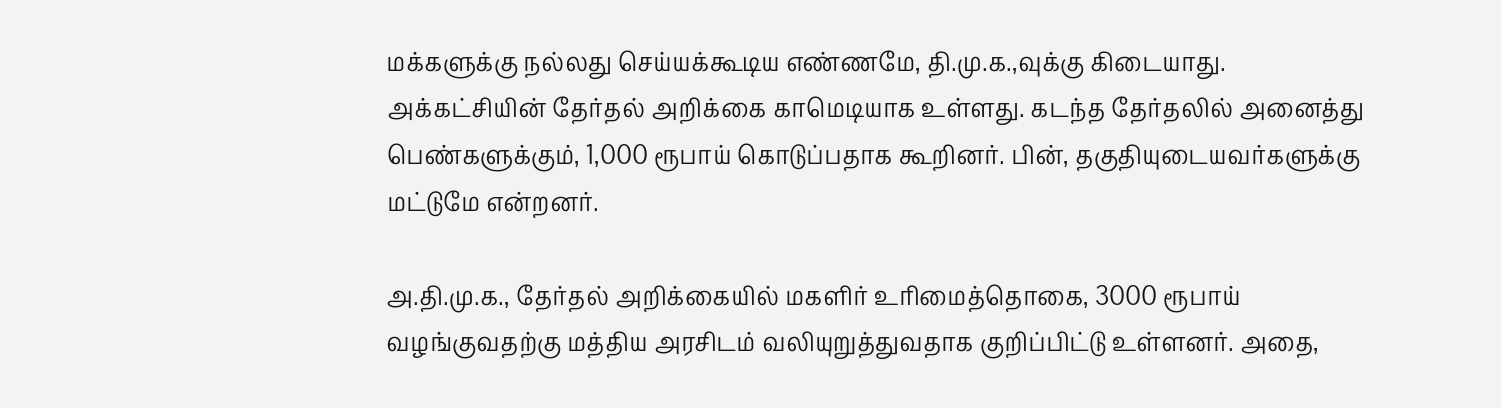மக்களுக்கு நல்லது செய்யக்கூடிய எண்ணமே, தி.மு.க.,வுக்கு கிடையாது. அக்கட்சியின் தேர்தல் அறிக்கை காமெடியாக உள்ளது. கடந்த தேர்தலில் அனைத்து பெண்களுக்கும், 1,000 ரூபாய் கொடுப்பதாக கூறினர். பின், தகுதியுடையவர்களுக்கு மட்டுமே என்றனர்.

அ.தி.மு.க., தேர்தல் அறிக்கையில் மகளிர் உரிமைத்தொகை, 3000 ரூபாய் வழங்குவதற்கு மத்திய அரசிடம் வலியுறுத்துவதாக குறிப்பிட்டு உள்ளனர். அதை,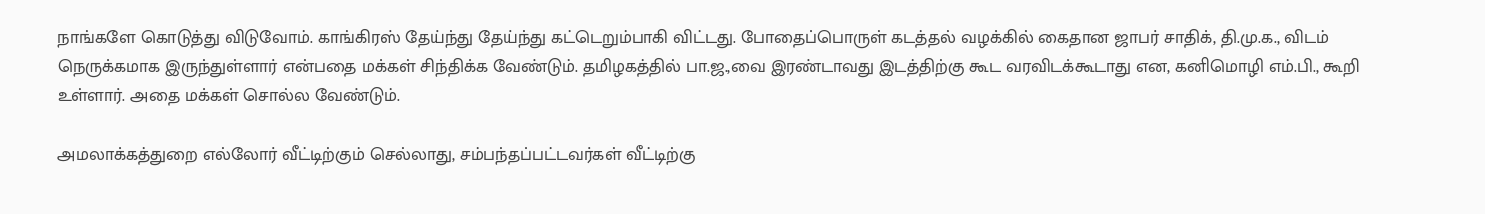நாங்களே கொடுத்து விடுவோம். காங்கிரஸ் தேய்ந்து தேய்ந்து கட்டெறும்பாகி விட்டது. போதைப்பொருள் கடத்தல் வழக்கில் கைதான ஜாபர் சாதிக், தி.மு.க., விடம் நெருக்கமாக இருந்துள்ளார் என்பதை மக்கள் சிந்திக்க வேண்டும். தமிழகத்தில் பா.ஜ.,வை இரண்டாவது இடத்திற்கு கூட வரவிடக்கூடாது என, கனிமொழி எம்.பி., கூறி உள்ளார். அதை மக்கள் சொல்ல வேண்டும்.

அமலாக்கத்துறை எல்லோர் வீட்டிற்கும் செல்லாது, சம்பந்தப்பட்டவர்கள் வீட்டிற்கு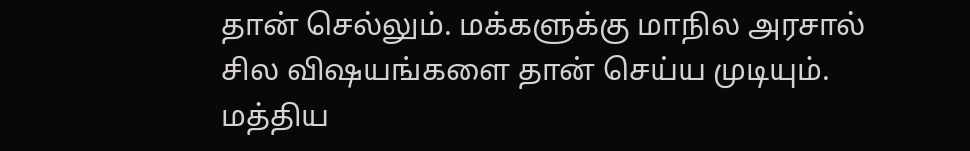தான் செல்லும். மக்களுக்கு மாநில அரசால் சில விஷயங்களை தான் செய்ய முடியும். மத்திய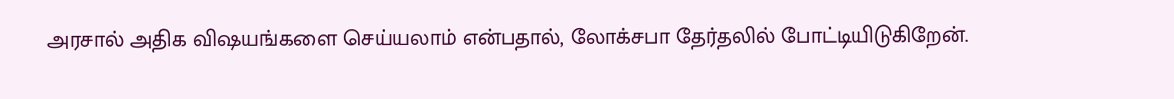அரசால் அதிக விஷயங்களை செய்யலாம் என்பதால், லோக்சபா தேர்தலில் போட்டியிடுகிறேன்.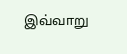இவ்வாறு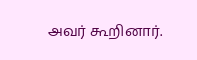அவர் கூறினார்.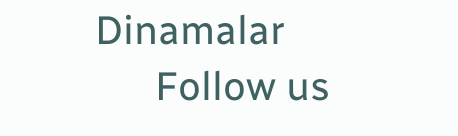Dinamalar
      Follow us